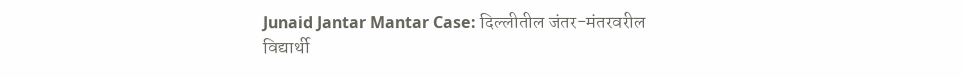Junaid Jantar Mantar Case: दिल्लीतील जंतर-मंतरवरील विद्यार्थी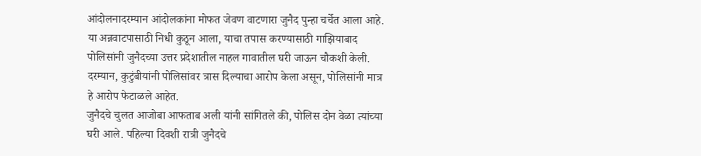आंदोलनादरम्यान आंदोलकांना मोफत जेवण वाटणारा जुनैद पुन्हा चर्चेत आला आहे. या अन्नवाटपासाठी निधी कुठून आला, याचा तपास करण्यासाठी गाझियाबाद पोलिसांनी जुनैदच्या उत्तर प्रदेशातील नाहल गावातील घरी जाऊन चौकशी केली. दरम्यान, कुटुंबीयांनी पोलिसांवर त्रास दिल्याचा आरोप केला असून, पोलिसांनी मात्र हे आरोप फेटाळले आहेत.
जुनैदचे चुलत आजोबा आफताब अली यांनी सांगितले की, पोलिस दोन वेळा त्यांच्या घरी आले. पहिल्या दिवशी रात्री जुनैदचे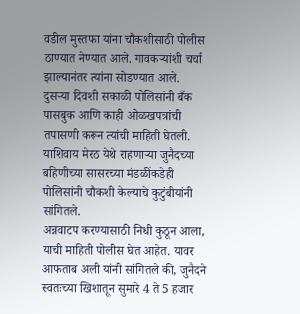वडील मुस्तफा यांना चौकशीसाठी पोलीस ठाण्यात नेण्यात आले. गावकऱ्यांशी चर्चा झाल्यानंतर त्यांना सोडण्यात आले.
दुसऱ्या दिवशी सकाळी पोलिसांनी बँक पासबुक आणि काही ओळखपत्रांची तपासणी करून त्यांची माहिती घेतली. याशिवाय मेरठ येथे राहणाऱ्या जुनैदच्या बहिणीच्या सासरच्या मंडळींकडेही पोलिसांनी चौकशी केल्याचे कुटुंबीयांनी सांगितले.
अन्नवाटप करण्यासाठी निधी कुठून आला, याची माहिती पोलीस घेत आहेत. यावर आफताब अली यांनी सांगितले की, जुनैदने स्वतःच्या खिशातून सुमारे 4 ते 5 हजार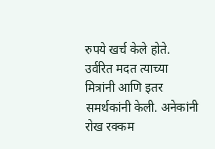रुपये खर्च केले होते. उर्वरित मदत त्याच्या मित्रांनी आणि इतर समर्थकांनी केली. अनेकांनी रोख रक्कम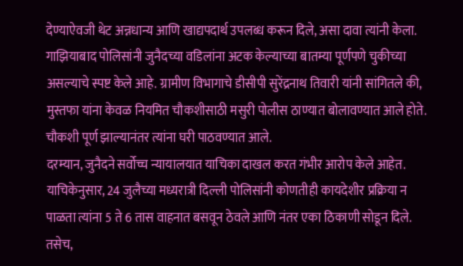देण्याऐवजी थेट अन्नधान्य आणि खाद्यपदार्थ उपलब्ध करून दिले, असा दावा त्यांनी केला.
गाझियाबाद पोलिसांनी जुनैदच्या वडिलांना अटक केल्याच्या बातम्या पूर्णपणे चुकीच्या असल्याचे स्पष्ट केले आहे. ग्रामीण विभागाचे डीसीपी सुरेंद्रनाथ तिवारी यांनी सांगितले की, मुस्तफा यांना केवळ नियमित चौकशीसाठी मसुरी पोलीस ठाण्यात बोलावण्यात आले होते. चौकशी पूर्ण झाल्यानंतर त्यांना घरी पाठवण्यात आले.
दरम्यान, जुनैदने सर्वोच्च न्यायालयात याचिका दाखल करत गंभीर आरोप केले आहेत. याचिकेनुसार, 24 जुलैच्या मध्यरात्री दिल्ली पोलिसांनी कोणतीही कायदेशीर प्रक्रिया न पाळता त्यांना 5 ते 6 तास वाहनात बसवून ठेवले आणि नंतर एका ठिकाणी सोडून दिले.
तसेच,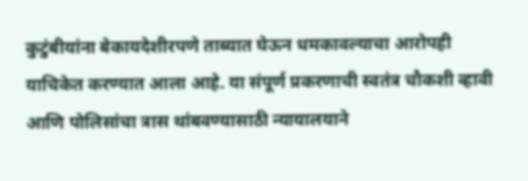कुटुंबीयांना बेकायदेशीरपणे ताब्यात घेऊन धमकावल्याचा आरोपही याचिकेत करण्यात आला आहे. या संपूर्ण प्रकरणाची स्वतंत्र चौकशी व्हावी आणि पोलिसांचा त्रास थांबवण्यासाठी न्यायालयाने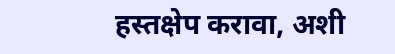हस्तक्षेप करावा, अशी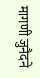मागणी जुनैदने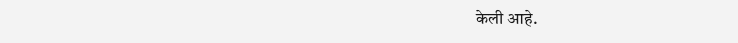केली आहे.